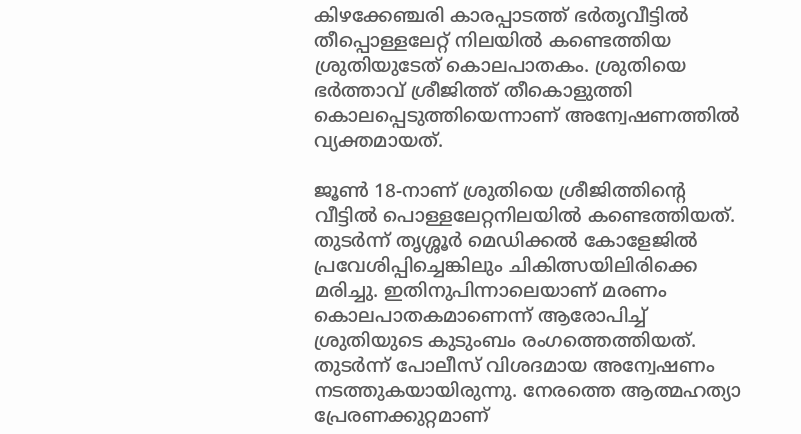കിഴക്കേഞ്ചരി കാരപ്പാടത്ത് ഭര്‍തൃവീട്ടില്‍ തീപ്പൊള്ളലേറ്റ് നിലയിൽ കണ്ടെത്തിയ ശ്രുതിയുടേത് കൊലപാതകം. ശ്രുതിയെ ഭര്‍ത്താവ് ശ്രീജിത്ത് തീകൊളുത്തി കൊലപ്പെടുത്തിയെന്നാണ് അന്വേഷണത്തില്‍ വ്യക്തമായത്.

ജൂണ്‍ 18-നാണ് ശ്രുതിയെ ശ്രീജിത്തിന്റെ വീട്ടില്‍ പൊള്ളലേറ്റനിലയില്‍ കണ്ടെത്തിയത്. തുടര്‍ന്ന് തൃശ്ശൂര്‍ മെഡിക്കല്‍ കോളേജില്‍ പ്രവേശിപ്പിച്ചെങ്കിലും ചികിത്സയിലിരിക്കെ മരിച്ചു. ഇതിനുപിന്നാലെയാണ് മരണം കൊലപാതകമാണെന്ന് ആരോപിച്ച് ശ്രുതിയുടെ കുടുംബം രംഗത്തെത്തിയത്. തുടര്‍ന്ന് പോലീസ് വിശദമായ അന്വേഷണം നടത്തുകയായിരുന്നു. നേരത്തെ ആത്മഹത്യാ പ്രേരണക്കുറ്റമാണ്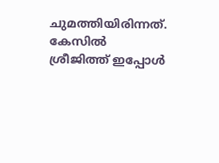ചുമത്തിയിരിന്നത്. കേസിൽ ശ്രീജിത്ത് ഇപ്പോൾ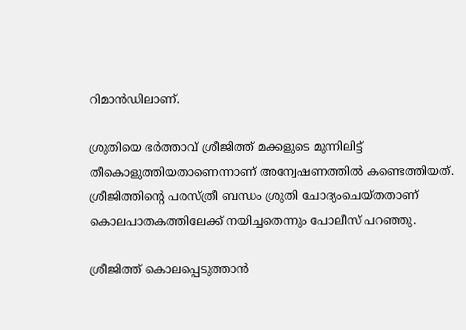റിമാൻഡിലാണ്.

ശ്രുതിയെ ഭര്‍ത്താവ് ശ്രീജിത്ത് മക്കളുടെ മുന്നിലിട്ട് തീകൊളുത്തിയതാണെന്നാണ് അന്വേഷണത്തില്‍ കണ്ടെത്തിയത്. ശ്രീജിത്തിന്റെ പരസ്ത്രീ ബന്ധം ശ്രുതി ചോദ്യംചെയ്തതാണ് കൊലപാതകത്തിലേക്ക് നയിച്ചതെന്നും പോലീസ് പറഞ്ഞു.

ശ്രീജിത്ത് കൊലപ്പെടുത്താന്‍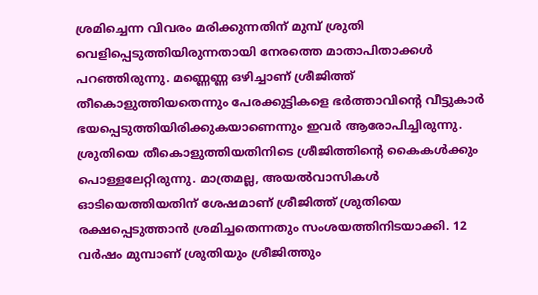ശ്രമിച്ചെന്ന വിവരം മരിക്കുന്നതിന് മുമ്പ് ശ്രുതി വെളിപ്പെടുത്തിയിരുന്നതായി നേരത്തെ മാതാപിതാക്കള്‍ പറഞ്ഞിരുന്നു. മണ്ണെണ്ണ ഒഴിച്ചാണ് ശ്രീജിത്ത് തീകൊളുത്തിയതെന്നും പേരക്കുട്ടികളെ ഭര്‍ത്താവിന്റെ വീട്ടുകാര്‍ ഭയപ്പെടുത്തിയിരിക്കുകയാണെന്നും ഇവര്‍ ആരോപിച്ചിരുന്നു. ശ്രുതിയെ തീകൊളുത്തിയതിനിടെ ശ്രീജിത്തിന്റെ കൈകള്‍ക്കും പൊള്ളലേറ്റിരുന്നു. മാത്രമല്ല, അയല്‍വാസികള്‍ ഓടിയെത്തിയതിന് ശേഷമാണ് ശ്രീജിത്ത് ശ്രുതിയെ രക്ഷപ്പെടുത്താന്‍ ശ്രമിച്ചതെന്നതും സംശയത്തിനിടയാക്കി. 12 വര്‍ഷം മുമ്പാണ് ശ്രുതിയും ശ്രീജിത്തും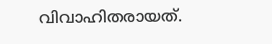വിവാഹിതരായത്.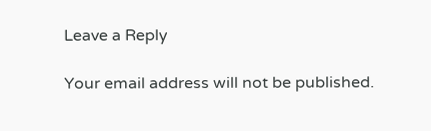Leave a Reply

Your email address will not be published.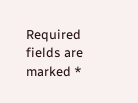Required fields are marked *